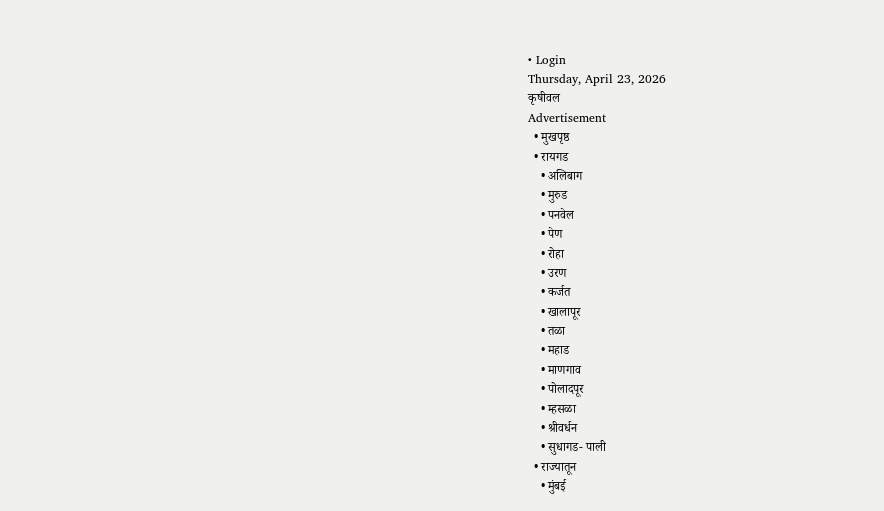• Login
Thursday, April 23, 2026
कृषीवल
Advertisement
  • मुखपृष्ठ
  • रायगड
    • अलिबाग
    • मुरुड
    • पनवेल
    • पेण
    • रोहा
    • उरण
    • कर्जत
    • खालापूर
    • तळा
    • महाड
    • माणगाव
    • पोलादपूर
    • म्हसळा
    • श्रीवर्धन
    • सुधागड- पाली
  • राज्यातून
    • मुंबई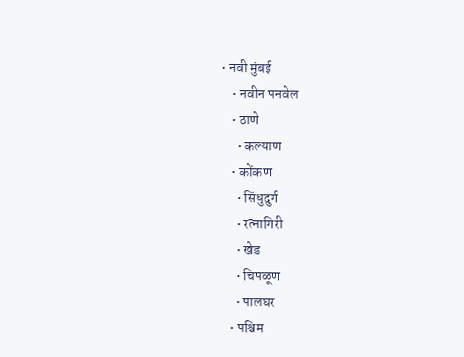• नवी मुंबई
    • नवीन पनवेल
    • ठाणे
      • कल्याण
    • कोंकण
      • सिंधुदुर्ग
      • रत्नागिरी
      • खेड
      • चिपळूण
      • पालघर
    • पश्चिम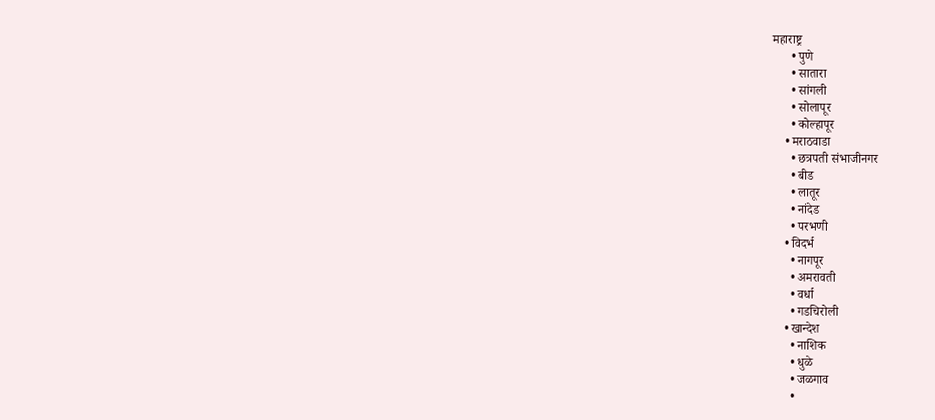महाराष्ट्र
      • पुणे
      • सातारा
      • सांगली
      • सोलापूर
      • कोल्हापूर
    • मराठवाडा
      • छत्रपती संभाजीनगर
      • बीड
      • लातूर
      • नांदेड
      • परभणी
    • विदर्भ
      • नागपूर
      • अमरावती
      • वर्धा
      • गडचिरोली
    • खान्देश
      • नाशिक
      • धुळे
      • जळगाव
      •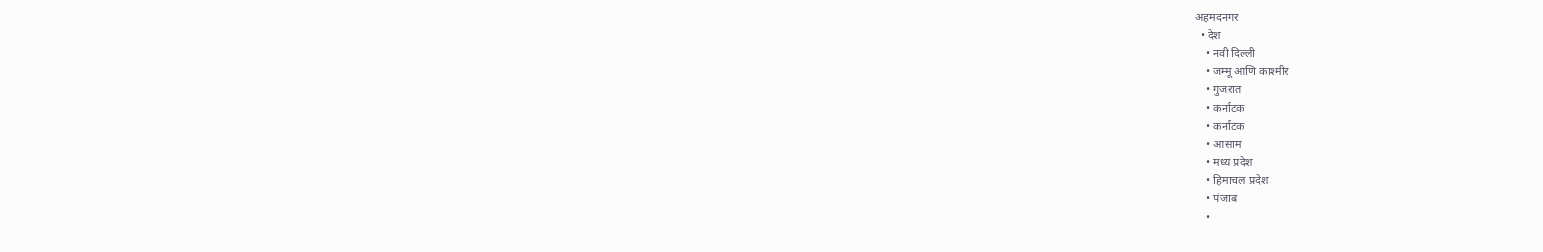अहमदनगर
  • देश
    • नवी दिल्ली
    • जम्मू आणि काश्मीर
    • गुजरात
    • कर्नाटक
    • कर्नाटक
    • आसाम
    • मध्य प्रदेश
    • हिमाचल प्रदेश
    • पंजाब
    •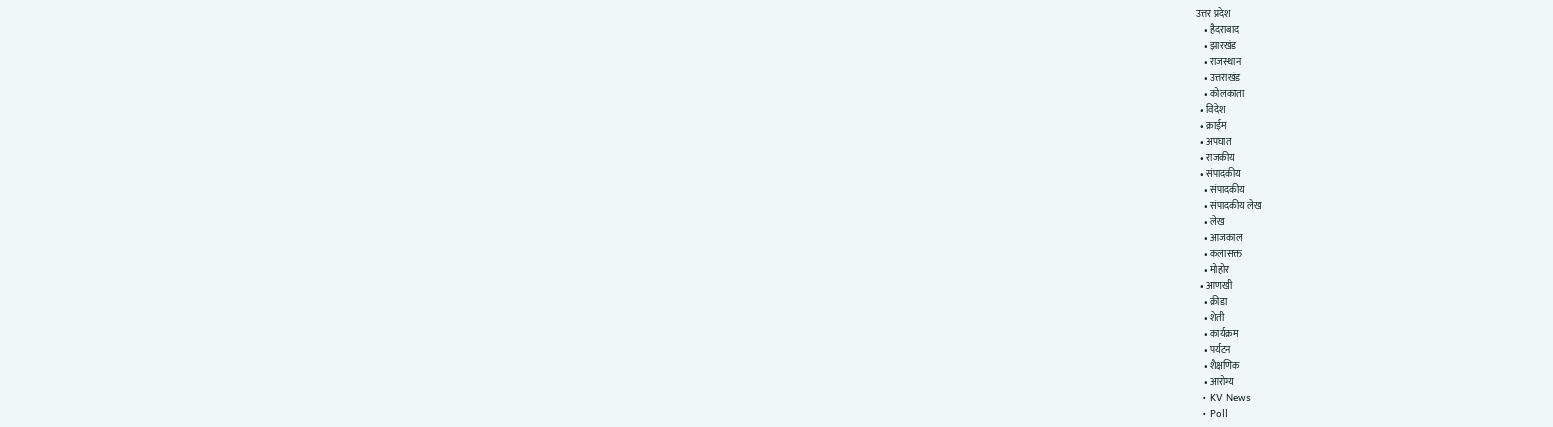उत्तर प्रदेश
    • हैदराबाद
    • झारखंड
    • राजस्थान
    • उत्तराखंड
    • कोलकाता
  • विदेश
  • क्राईम
  • अपघात
  • राजकीय
  • संपादकीय
    • संपादकीय
    • संपादकीय लेख
    • लेख
    • आजकाल
    • कलासक्त
    • मोहोर
  • आणखी
    • क्रीडा
    • शेती
    • कार्यक्रम
    • पर्यटन
    • शैक्षणिक
    • आरोग्य
  • KV News
  • Poll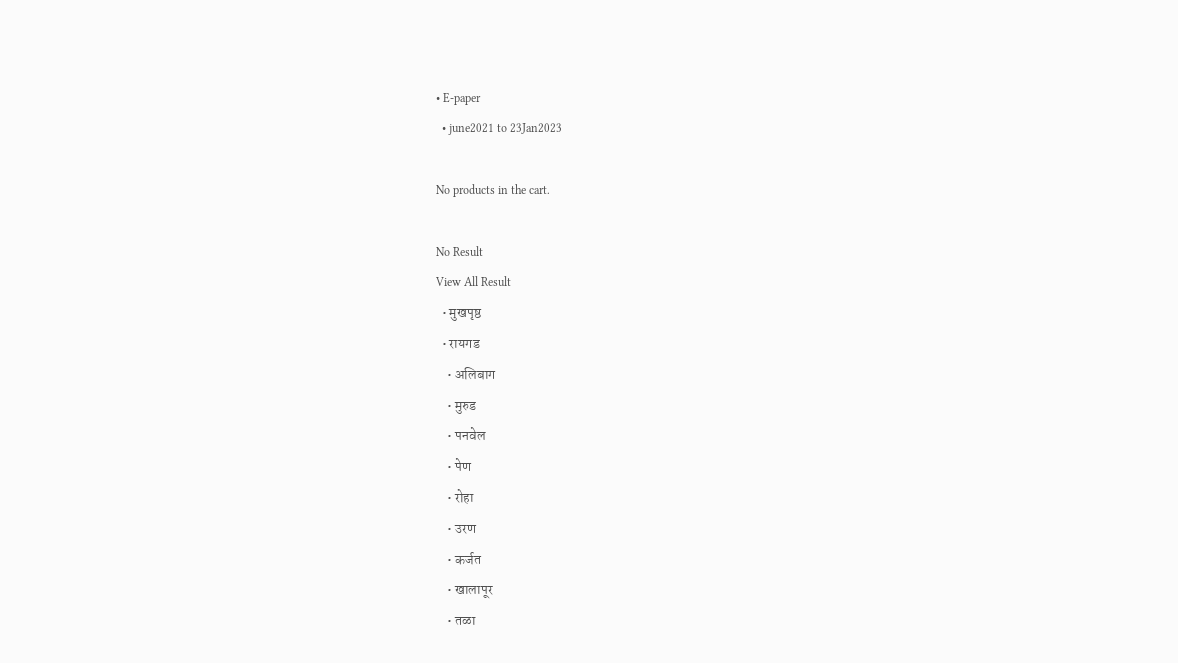• E-paper
  • june2021 to 23Jan2023

No products in the cart.

No Result
View All Result
  • मुखपृष्ठ
  • रायगड
    • अलिबाग
    • मुरुड
    • पनवेल
    • पेण
    • रोहा
    • उरण
    • कर्जत
    • खालापूर
    • तळा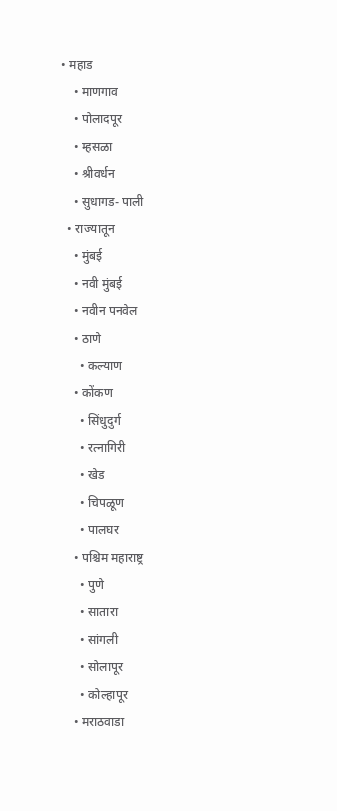• महाड
    • माणगाव
    • पोलादपूर
    • म्हसळा
    • श्रीवर्धन
    • सुधागड- पाली
  • राज्यातून
    • मुंबई
    • नवी मुंबई
    • नवीन पनवेल
    • ठाणे
      • कल्याण
    • कोंकण
      • सिंधुदुर्ग
      • रत्नागिरी
      • खेड
      • चिपळूण
      • पालघर
    • पश्चिम महाराष्ट्र
      • पुणे
      • सातारा
      • सांगली
      • सोलापूर
      • कोल्हापूर
    • मराठवाडा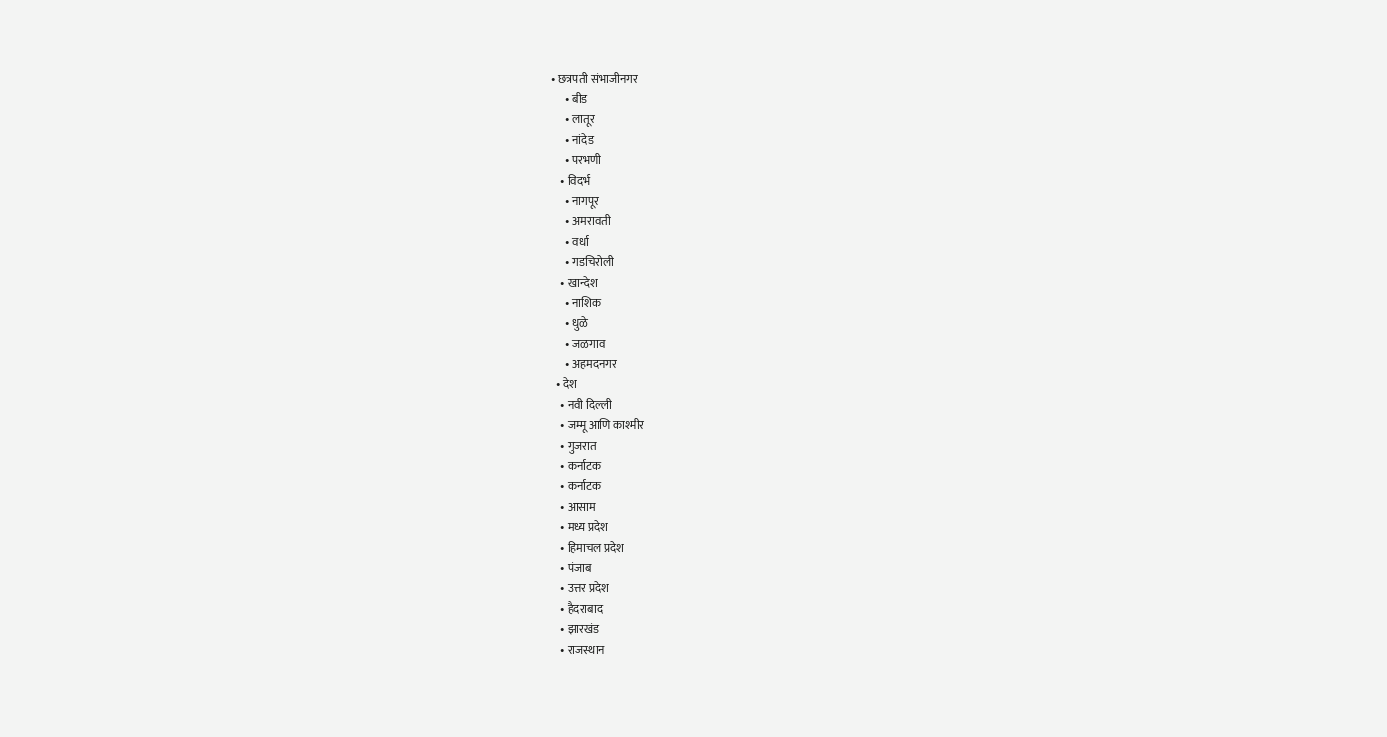• छत्रपती संभाजीनगर
      • बीड
      • लातूर
      • नांदेड
      • परभणी
    • विदर्भ
      • नागपूर
      • अमरावती
      • वर्धा
      • गडचिरोली
    • खान्देश
      • नाशिक
      • धुळे
      • जळगाव
      • अहमदनगर
  • देश
    • नवी दिल्ली
    • जम्मू आणि काश्मीर
    • गुजरात
    • कर्नाटक
    • कर्नाटक
    • आसाम
    • मध्य प्रदेश
    • हिमाचल प्रदेश
    • पंजाब
    • उत्तर प्रदेश
    • हैदराबाद
    • झारखंड
    • राजस्थान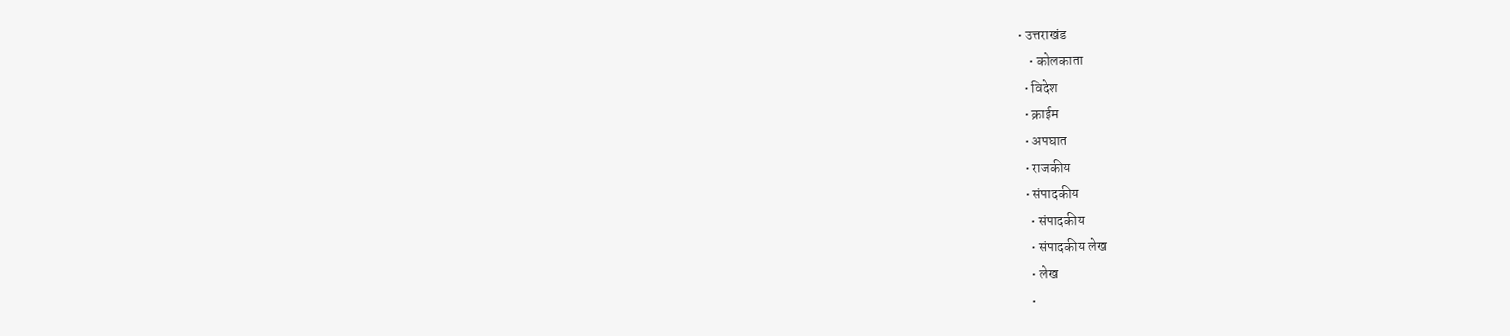• उत्तराखंड
    • कोलकाता
  • विदेश
  • क्राईम
  • अपघात
  • राजकीय
  • संपादकीय
    • संपादकीय
    • संपादकीय लेख
    • लेख
    •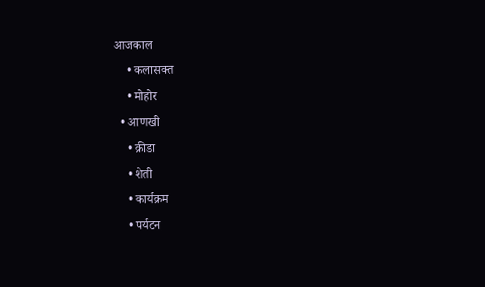आजकाल
    • कलासक्त
    • मोहोर
  • आणखी
    • क्रीडा
    • शेती
    • कार्यक्रम
    • पर्यटन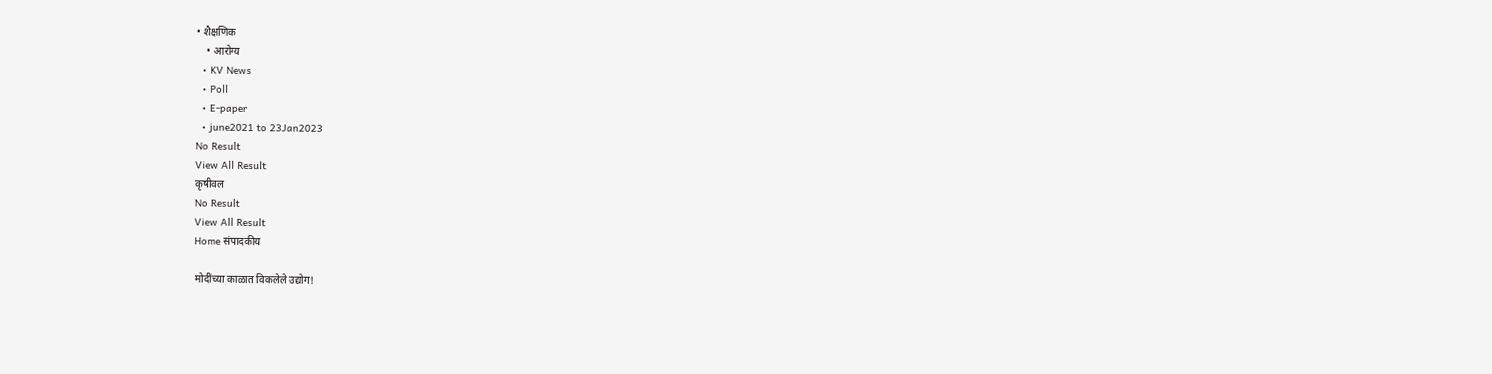• शैक्षणिक
    • आरोग्य
  • KV News
  • Poll
  • E-paper
  • june2021 to 23Jan2023
No Result
View All Result
कृषीवल
No Result
View All Result
Home संपादकीय

मोदींच्या काळात विकलेले उद्योग!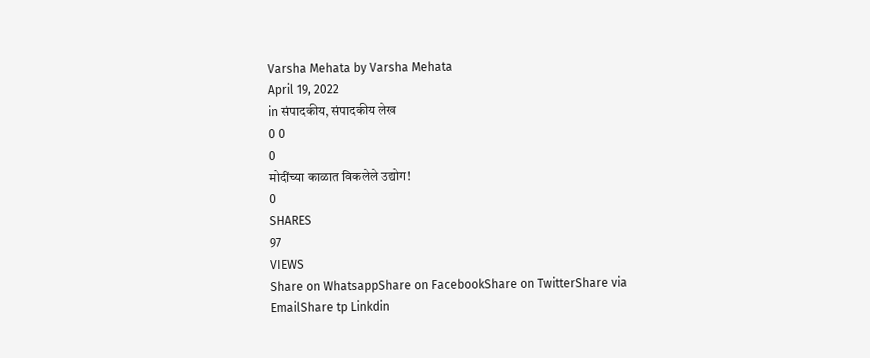Varsha Mehata by Varsha Mehata
April 19, 2022
in संपादकीय, संपादकीय लेख
0 0
0
मोदींच्या काळात विकलेले उद्योग!
0
SHARES
97
VIEWS
Share on WhatsappShare on FacebookShare on TwitterShare via EmailShare tp Linkdin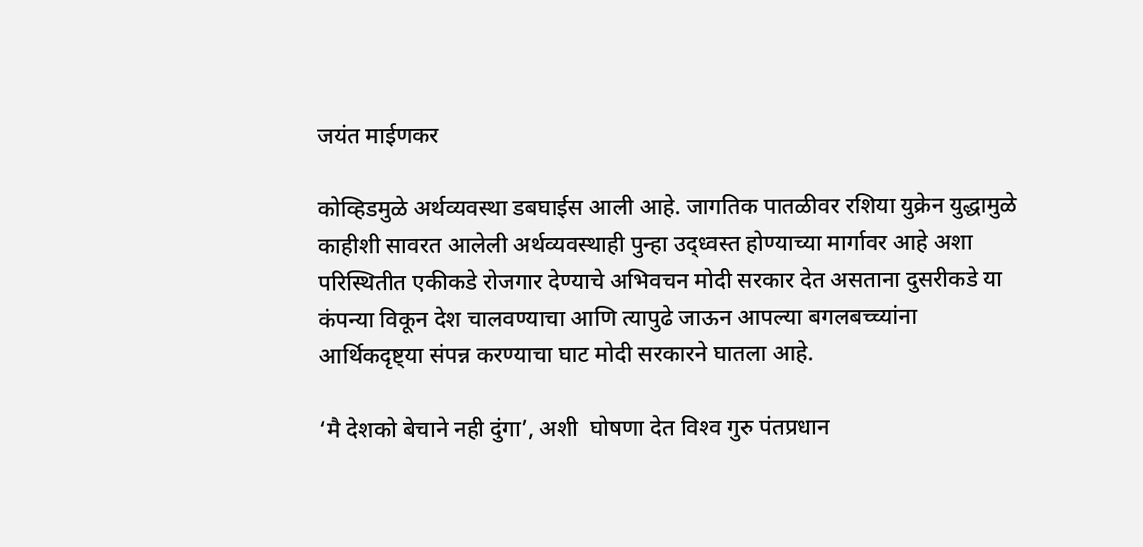जयंत माईणकर

कोव्हिडमुळे अर्थव्यवस्था डबघाईस आली आहे. जागतिक पातळीवर रशिया युक्रेन युद्धामुळे काहीशी सावरत आलेली अर्थव्यवस्थाही पुन्हा उद्ध्वस्त होण्याच्या मार्गावर आहे अशा परिस्थितीत एकीकडे रोजगार देण्याचे अभिवचन मोदी सरकार देत असताना दुसरीकडे या कंपन्या विकून देश चालवण्याचा आणि त्यापुढे जाऊन आपल्या बगलबच्च्यांना आर्थिकदृष्ट्या संपन्न करण्याचा घाट मोदी सरकारने घातला आहे.

‘मै देशको बेचाने नही दुंगा’, अशी  घोषणा देत विश्‍व गुरु पंतप्रधान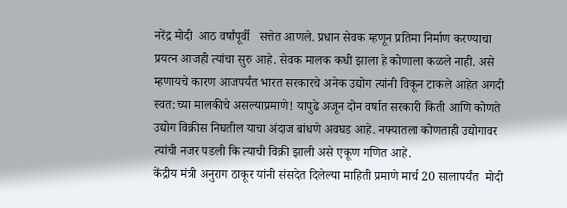नरेंद्र मोदी  आठ वर्षांपूर्वी   सत्तेत आणले. प्रधान सेवक म्हणून प्रतिमा निर्माण करण्याचा प्रयत्न आजही त्यांचा सुरु आहे. सेवक मालक कधी झाला हे कोणाला कळले नाही. असे म्हणायचे कारण आजपर्यंत भारत सरकारचे अनेक उद्योग त्यांनी विकून टाकले आहेत अगदी स्वत:च्या मालकीचे असल्याप्रमाणे! यापुढे अजून दोन वर्षात सरकारी किती आणि कोणते उद्योग विक्रीस निघतील याचा अंदाज बांधणे अवघड आहे. नफ्यातला कोणताही उद्योगावर त्यांची नजर पडली कि त्याची विक्री झाली असे एकूण गणित आहे.
केंद्रीय मंत्री अनुराग ठाकूर यांनी संसदेत दिलेल्या माहिती प्रमाणे मार्च 20 सालापर्यंत  मोदी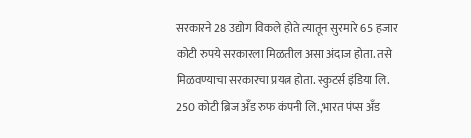सरकारने 28 उद्योग विकले होते त्यातून सुरमारे 65 हजार कोटी रुपये सरकारला मिळतील असा अंदाज होता. तसे मिळवण्याचा सरकारचा प्रयत्न होता. स्कुटर्स इंडिया लि. 250 कोटी ब्रिज अँड रुफ कंपनी लि.,भारत पंप्स अँड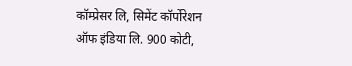कॉम्प्रेसर लि, सिमेंट कॉर्पोरेशन ऑफ इंडिया लि. 900 कोटी,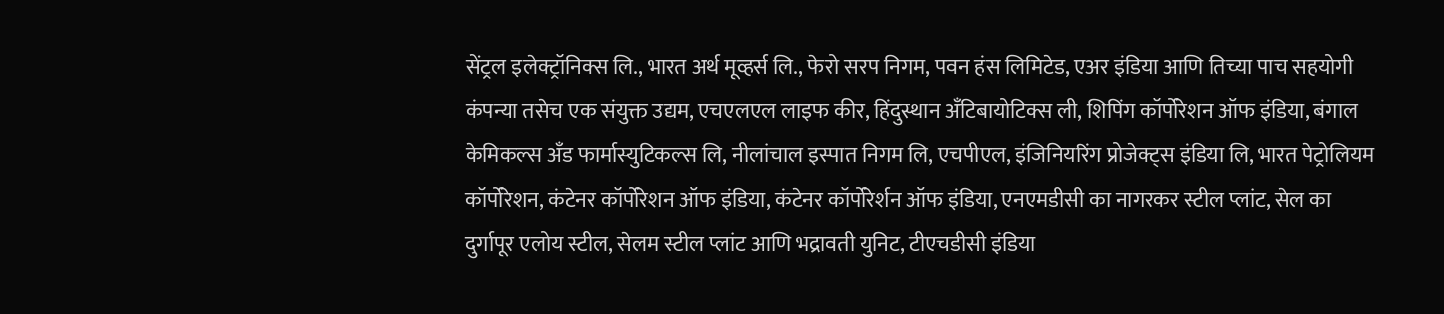सेंट्रल इलेक्ट्रॉनिक्स लि., भारत अर्थ मूव्हर्स लि., फेरो सरप निगम, पवन हंस लिमिटेड, एअर इंडिया आणि तिच्या पाच सहयोगी कंपन्या तसेच एक संयुक्त उद्यम, एचएलएल लाइफ कीर, हिंदुस्थान अँटिबायोटिक्स ली, शिपिंग कॉर्पोरेशन ऑफ इंडिया, बंगाल केमिकल्स अँड फार्मास्युटिकल्स लि, नीलांचाल इस्पात निगम लि, एचपीएल, इंजिनियरिंग प्रोजेक्ट्स इंडिया लि, भारत पेट्रोलियम कॉर्पोरेशन, कंटेनर कॉर्पोरेशन ऑफ इंडिया, कंटेनर कॉर्पोरेर्शन ऑफ इंडिया, एनएमडीसी का नागरकर स्टील प्लांट, सेल का दुर्गापूर एलोय स्टील, सेलम स्टील प्लांट आणि भद्रावती युनिट, टीएचडीसी इंडिया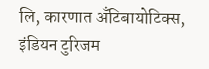लि, कारणात अँटिबायोटिक्स, इंडियन टुरिजम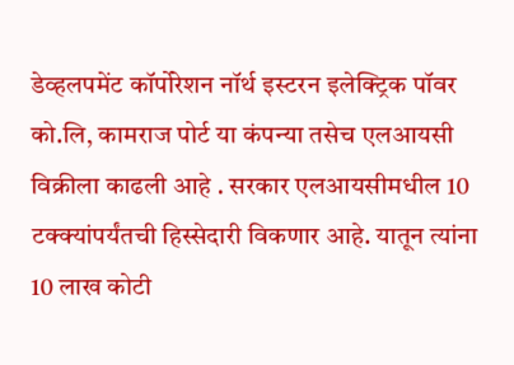डेव्हलपमेंट कॉर्पोरेशन नॉर्थ इस्टरन इलेक्ट्रिक पॉवर को.लि, कामराज पोर्ट या कंपन्या तसेच एलआयसी विक्रीला काढली आहे . सरकार एलआयसीमधील 10 टक्क्यांपर्यंतची हिस्सेदारी विकणार आहे. यातून त्यांना 10 लाख कोटी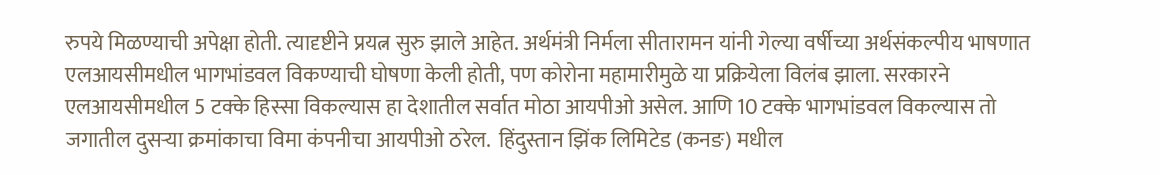रुपये मिळण्याची अपेक्षा होती. त्यादृष्टीने प्रयत्न सुरु झाले आहेत. अर्थमंत्री निर्मला सीतारामन यांनी गेल्या वर्षीच्या अर्थसंकल्पीय भाषणात एलआयसीमधील भागभांडवल विकण्याची घोषणा केली होती, पण कोरोना महामारीमुळे या प्रक्रियेला विलंब झाला. सरकारने एलआयसीमधील 5 टक्के हिस्सा विकल्यास हा देशातील सर्वात मोठा आयपीओ असेल. आणि 10 टक्के भागभांडवल विकल्यास तो जगातील दुसर्‍या क्रमांकाचा विमा कंपनीचा आयपीओ ठरेल.  हिंदुस्तान झिंक लिमिटेड (कनङ) मधील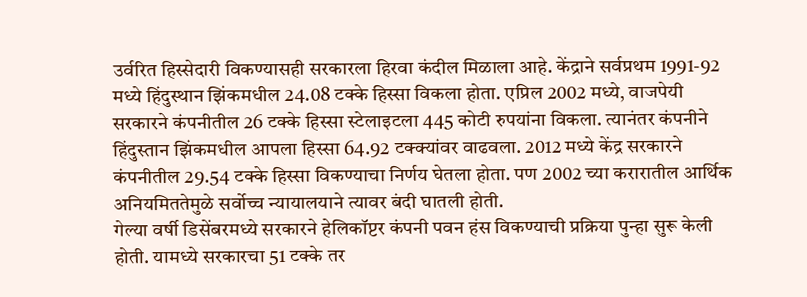उर्वरित हिस्सेदारी विकण्यासही सरकारला हिरवा कंदील मिळाला आहे. केंद्राने सर्वप्रथम 1991-92 मध्ये हिंदुस्थान झिंकमधील 24.08 टक्के हिस्सा विकला होता. एप्रिल 2002 मध्ये, वाजपेयी सरकारने कंपनीतील 26 टक्के हिस्सा स्टेलाइटला 445 कोटी रुपयांना विकला. त्यानंतर कंपनीने हिंदुस्तान झिंकमधील आपला हिस्सा 64.92 टक्क्यांवर वाढवला. 2012 मध्ये केंद्र सरकारने कंपनीतील 29.54 टक्के हिस्सा विकण्याचा निर्णय घेतला होता. पण 2002 च्या करारातील आर्थिक अनियमिततेमुळे सर्वोच्च न्यायालयाने त्यावर बंदी घातली होती.
गेल्या वर्षी डिसेंबरमध्ये सरकारने हेलिकॉप्टर कंपनी पवन हंस विकण्याची प्रक्रिया पुन्हा सुरू केली होती. यामध्ये सरकारचा 51 टक्के तर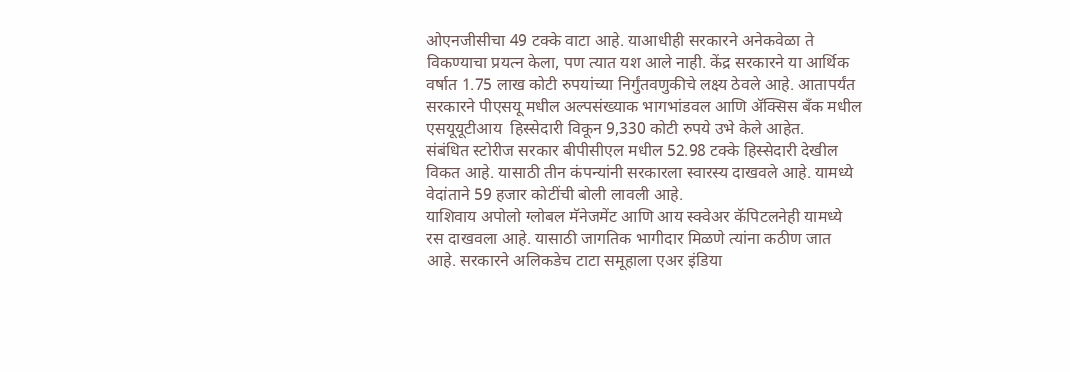ओएनजीसीचा 49 टक्के वाटा आहे. याआधीही सरकारने अनेकवेळा ते विकण्याचा प्रयत्न केला, पण त्यात यश आले नाही. केंद्र सरकारने या आर्थिक वर्षात 1.75 लाख कोटी रुपयांच्या निर्गुंतवणुकीचे लक्ष्य ठेवले आहे. आतापर्यंत सरकारने पीएसयू मधील अल्पसंख्याक भागभांडवल आणि अ‍ॅक्सिस बँक मधील एसयूयूटीआय  हिस्सेदारी विकून 9,330 कोटी रुपये उभे केले आहेत.
संबंधित स्टोरीज सरकार बीपीसीएल मधील 52.98 टक्के हिस्सेदारी देखील विकत आहे. यासाठी तीन कंपन्यांनी सरकारला स्वारस्य दाखवले आहे. यामध्ये वेदांताने 59 हजार कोटींची बोली लावली आहे.
याशिवाय अपोलो ग्लोबल मॅनेजमेंट आणि आय स्क्वेअर कॅपिटलनेही यामध्ये रस दाखवला आहे. यासाठी जागतिक भागीदार मिळणे त्यांना कठीण जात आहे. सरकारने अलिकडेच टाटा समूहाला एअर इंडिया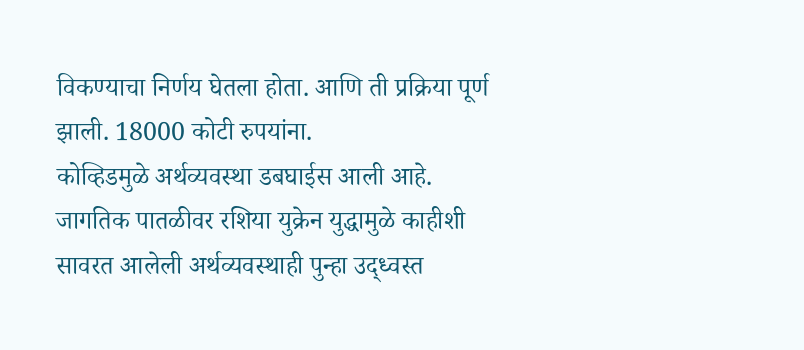विकण्याचा निर्णय घेतला होता. आणि ती प्रक्रिया पूर्ण झाली. 18000 कोटी रुपयांना.
कोव्हिडमुळे अर्थव्यवस्था डबघाईस आली आहे. जागतिक पातळीवर रशिया युक्रेन युद्धामुळे काहीशी सावरत आलेली अर्थव्यवस्थाही पुन्हा उद्ध्वस्त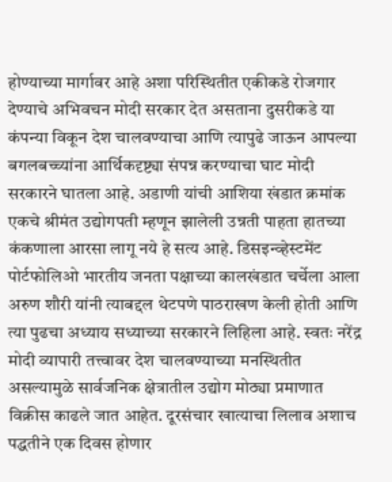होण्याच्या मार्गावर आहे अशा परिस्थितीत एकीकडे रोजगार देण्याचे अभिवचन मोदी सरकार देत असताना दुसरीकडे या कंपन्या विकून देश चालवण्याचा आणि त्यापुढे जाऊन आपल्या बगलबच्च्यांना आर्थिकदृष्ट्या संपन्न करण्याचा घाट मोदी सरकारने घातला आहे. अडाणी यांची आशिया खंडात क्रमांक एकचे श्रीमंत उद्योगपती म्हणून झालेली उन्नती पाहता हातच्या कंकणाला आरसा लागू नये हे सत्य आहे. डिसइन्व्हेस्टमेंट पोर्टफोलिओ भारतीय जनता पक्षाच्या कालखंडात चर्चेला आला अरुण शौरी यांनी त्याबद्दल थेटपणे पाठराखण केली होती आणि त्या पुढचा अध्याय सध्याच्या सरकारने लिहिला आहे. स्वतः नरेंद्र मोदी व्यापारी तत्त्वावर देश चालवण्याच्या मनस्थितीत असल्यामुळे सार्वजनिक क्षेत्रातील उद्योग मोठ्या प्रमाणात विक्रीस काढले जात आहेत. दूरसंचार खात्याचा लिलाव अशाच पद्धतीने एक दिवस होणार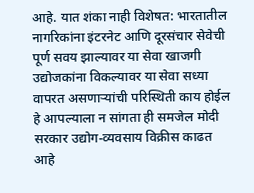आहे. यात शंका नाही विशेषत: भारतातील नागरिकांना इंटरनेट आणि दूरसंचार सेवेची पूर्ण सवय झाल्यावर या सेवा खाजगी उद्योजकांना विकल्यावर या सेवा सध्या वापरत असणार्‍यांची परिस्थिती काय होईल हे आपल्याला न सांगता ही समजेल मोदी सरकार उद्योग-व्यवसाय विक्रीस काढत आहे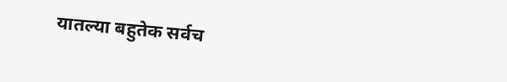यातल्या बहुतेक सर्वच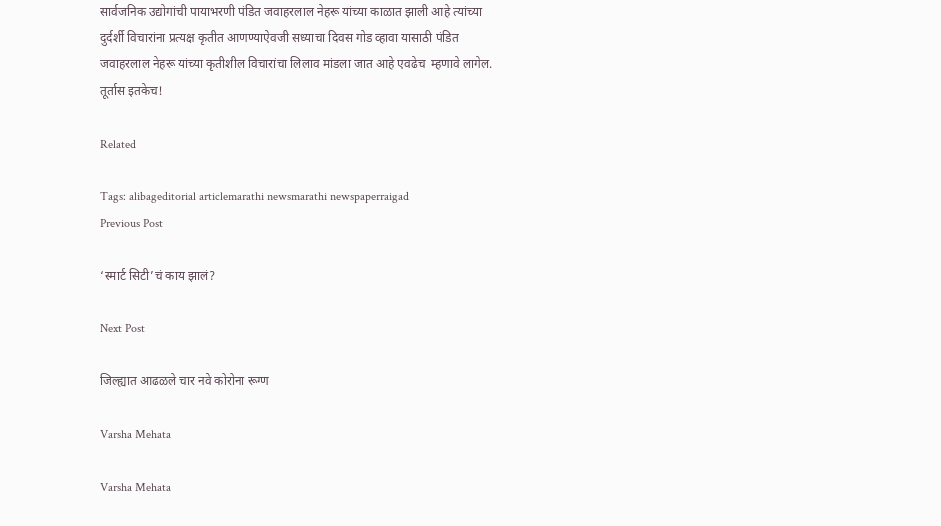सार्वजनिक उद्योगांची पायाभरणी पंडित जवाहरलाल नेहरू यांच्या काळात झाली आहे त्यांच्या दुर्दर्शी विचारांना प्रत्यक्ष कृतीत आणण्याऐवजी सध्याचा दिवस गोड व्हावा यासाठी पंडित जवाहरलाल नेहरू यांच्या कृतीशील विचारांचा लिलाव मांडला जात आहे एवढेच  म्हणावे लागेल.
तूर्तास इतकेच!

Related

Tags: alibageditorial articlemarathi newsmarathi newspaperraigad
Previous Post

‘स्मार्ट सिटी’चं काय झालं?

Next Post

जिल्ह्यात आढळले चार नवे कोरोना रूग्ण

Varsha Mehata

Varsha Mehata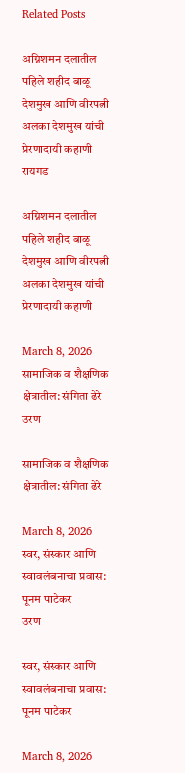Related Posts

अग्निशमन दलातील पहिले शहीद बाळू देशमुख आणि वीरपत्नी अलका देशमुख यांची प्रेरणादायी कहाणी
रायगड

अग्निशमन दलातील पहिले शहीद बाळू देशमुख आणि वीरपत्नी अलका देशमुख यांची प्रेरणादायी कहाणी

March 8, 2026
सामाजिक व शैक्षणिक क्षेत्रातील: संगिता ढेरे
उरण

सामाजिक व शैक्षणिक क्षेत्रातील: संगिता ढेरे

March 8, 2026
स्वर, संस्कार आणि स्वावलंबनाचा प्रवास: पूनम पाटेकर
उरण

स्वर, संस्कार आणि स्वावलंबनाचा प्रवास: पूनम पाटेकर

March 8, 2026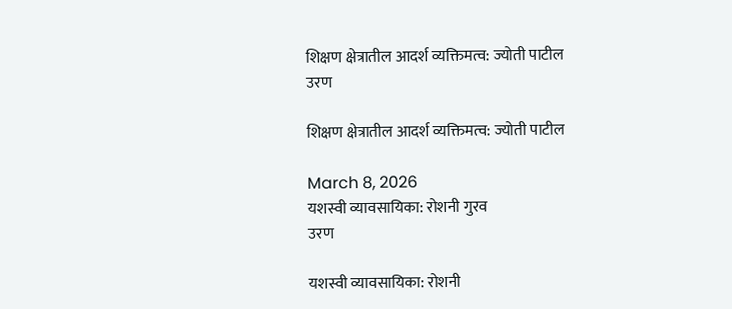शिक्षण क्षेत्रातील आदर्श व्यक्तिमत्व: ज्योती पाटील
उरण

शिक्षण क्षेत्रातील आदर्श व्यक्तिमत्व: ज्योती पाटील

March 8, 2026
यशस्वी व्यावसायिका: रोशनी गुरव
उरण

यशस्वी व्यावसायिका: रोशनी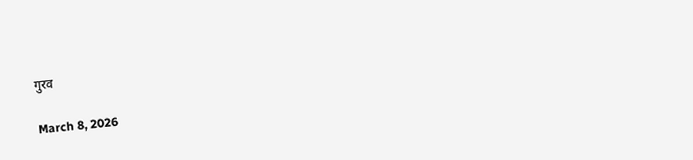गुरव

March 8, 2026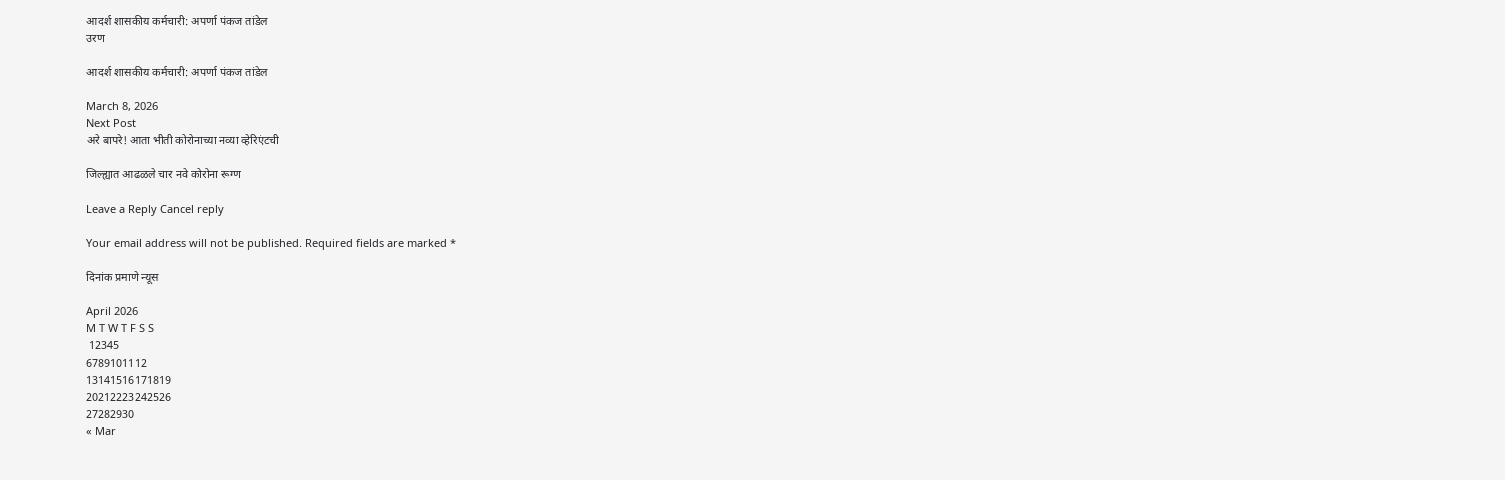आदर्श शासकीय कर्मचारी: अपर्णा पंकज तांडेल
उरण

आदर्श शासकीय कर्मचारी: अपर्णा पंकज तांडेल

March 8, 2026
Next Post
अरे बापरे! आता भीती कोरोनाच्या नव्या व्हेरिएंटची

जिल्ह्यात आढळले चार नवे कोरोना रूग्ण

Leave a Reply Cancel reply

Your email address will not be published. Required fields are marked *

दिनांक प्रमाणे न्यूस

April 2026
M T W T F S S
 12345
6789101112
13141516171819
20212223242526
27282930
« Mar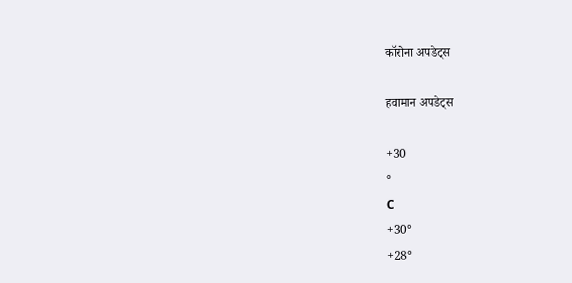कॉरोना अपडेट्स

हवामान अपडेट्स

+30
°
C
+30°
+28°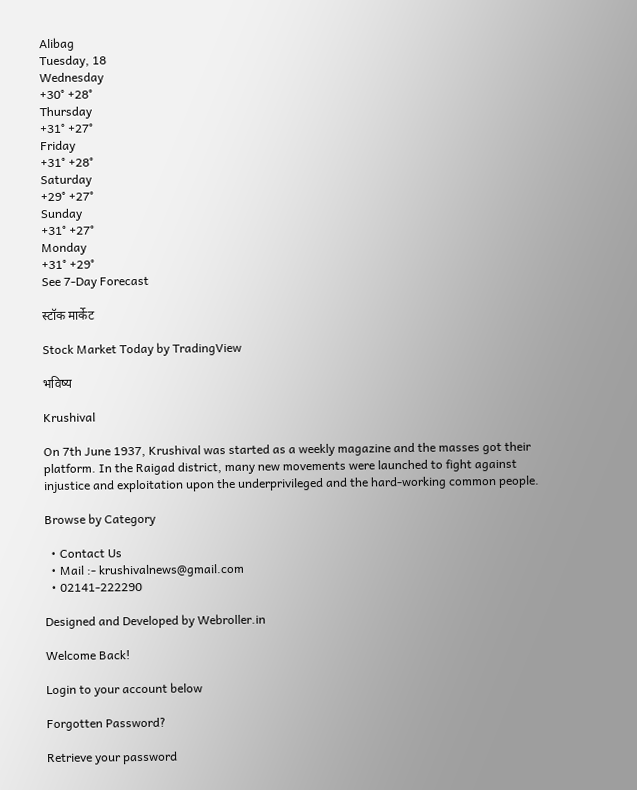Alibag
Tuesday, 18
Wednesday
+30° +28°
Thursday
+31° +27°
Friday
+31° +28°
Saturday
+29° +27°
Sunday
+31° +27°
Monday
+31° +29°
See 7-Day Forecast

स्टॉक मार्केट

Stock Market Today by TradingView

भविष्य

Krushival

On 7th June 1937, Krushival was started as a weekly magazine and the masses got their platform. In the Raigad district, many new movements were launched to fight against injustice and exploitation upon the underprivileged and the hard-working common people.

Browse by Category

  • Contact Us
  • Mail :- krushivalnews@gmail.com
  • 02141-222290

Designed and Developed by Webroller.in

Welcome Back!

Login to your account below

Forgotten Password?

Retrieve your password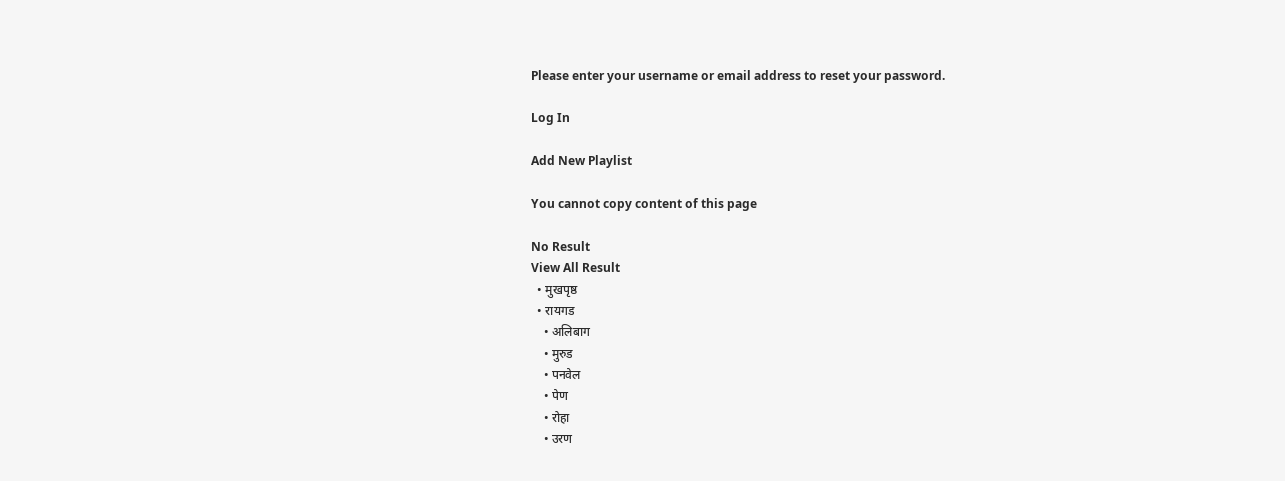Please enter your username or email address to reset your password.

Log In

Add New Playlist

You cannot copy content of this page

No Result
View All Result
  • मुखपृष्ठ
  • रायगड
    • अलिबाग
    • मुरुड
    • पनवेल
    • पेण
    • रोहा
    • उरण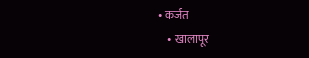• कर्जत
    • खालापूर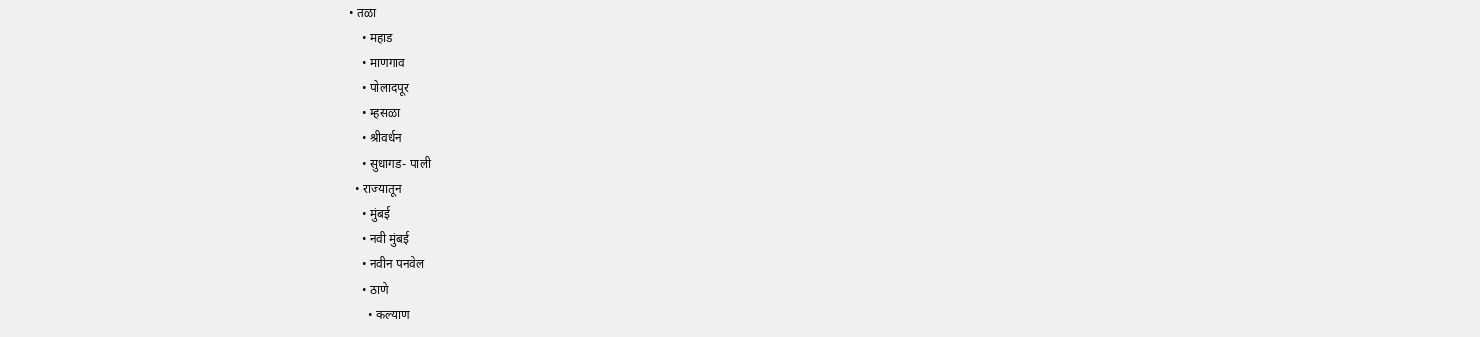• तळा
    • महाड
    • माणगाव
    • पोलादपूर
    • म्हसळा
    • श्रीवर्धन
    • सुधागड- पाली
  • राज्यातून
    • मुंबई
    • नवी मुंबई
    • नवीन पनवेल
    • ठाणे
      • कल्याण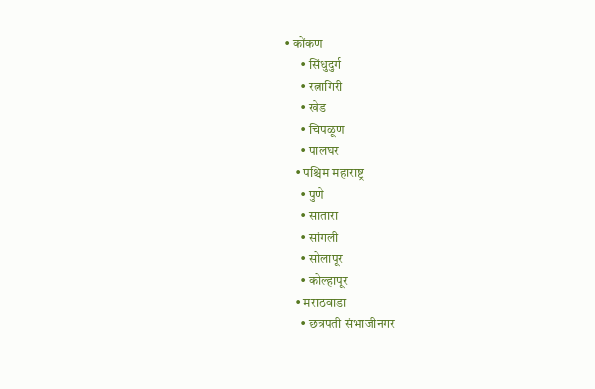• कोंकण
      • सिंधुदुर्ग
      • रत्नागिरी
      • खेड
      • चिपळूण
      • पालघर
    • पश्चिम महाराष्ट्र
      • पुणे
      • सातारा
      • सांगली
      • सोलापूर
      • कोल्हापूर
    • मराठवाडा
      • छत्रपती संभाजीनगर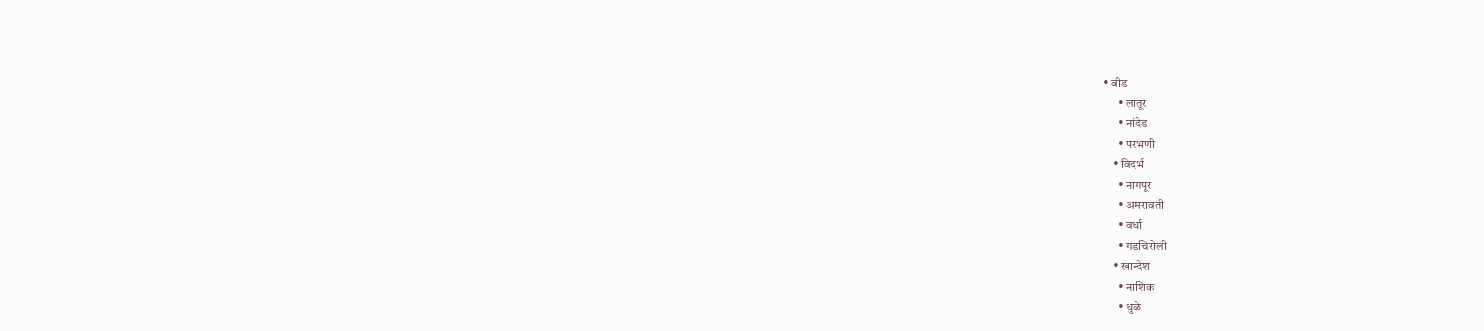• बीड
      • लातूर
      • नांदेड
      • परभणी
    • विदर्भ
      • नागपूर
      • अमरावती
      • वर्धा
      • गडचिरोली
    • खान्देश
      • नाशिक
      • धुळे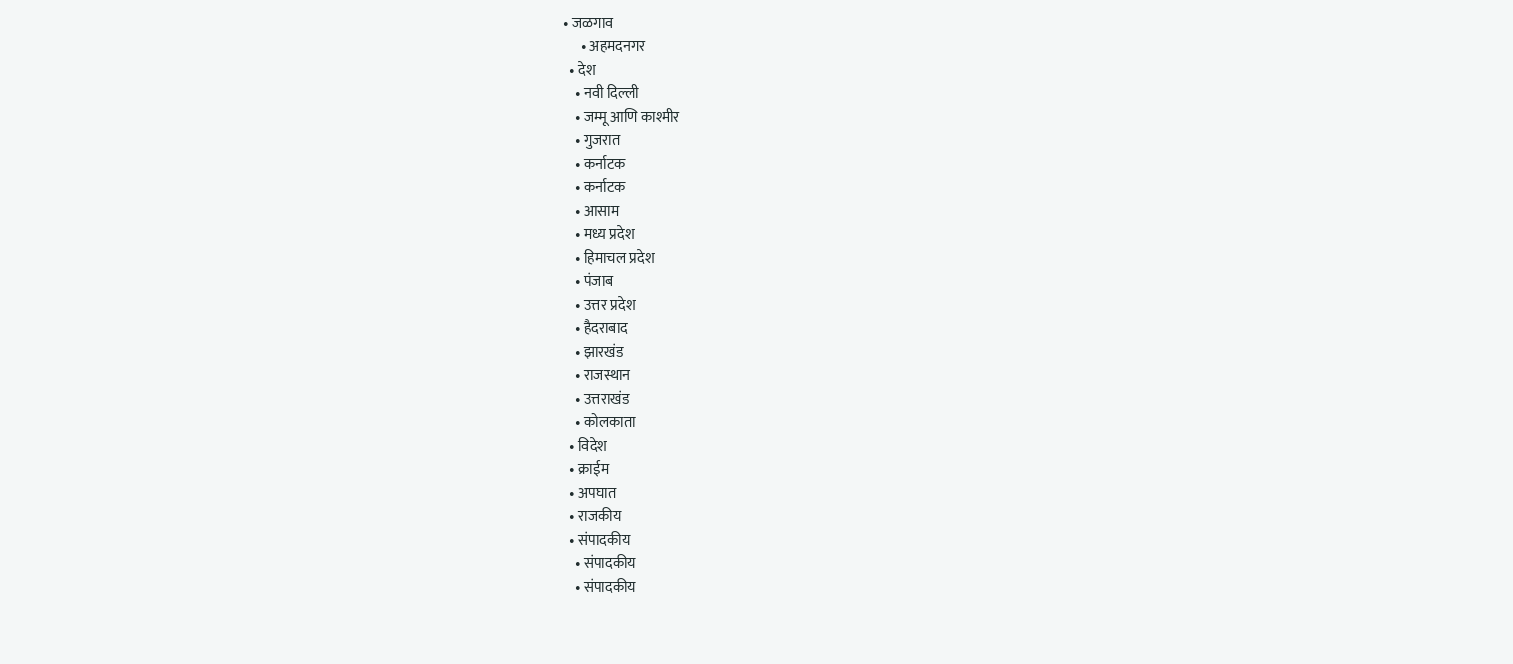• जळगाव
      • अहमदनगर
  • देश
    • नवी दिल्ली
    • जम्मू आणि काश्मीर
    • गुजरात
    • कर्नाटक
    • कर्नाटक
    • आसाम
    • मध्य प्रदेश
    • हिमाचल प्रदेश
    • पंजाब
    • उत्तर प्रदेश
    • हैदराबाद
    • झारखंड
    • राजस्थान
    • उत्तराखंड
    • कोलकाता
  • विदेश
  • क्राईम
  • अपघात
  • राजकीय
  • संपादकीय
    • संपादकीय
    • संपादकीय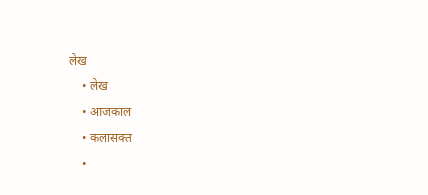लेख
    • लेख
    • आजकाल
    • कलासक्त
    •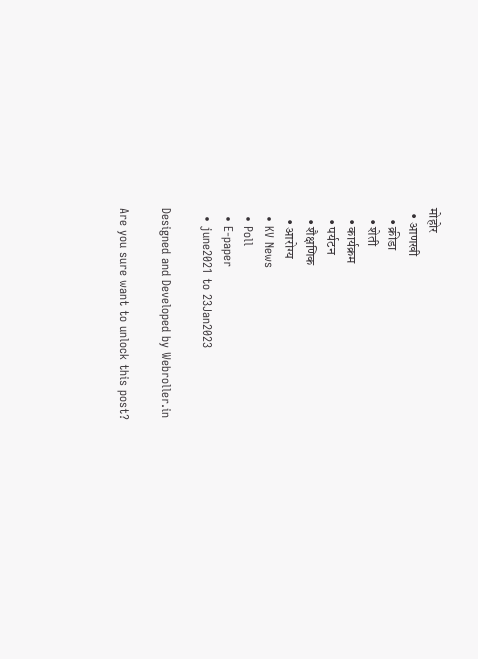मोहोर
  • आणखी
    • क्रीडा
    • शेती
    • कार्यक्रम
    • पर्यटन
    • शैक्षणिक
    • आरोग्य
  • KV News
  • Poll
  • E-paper
  • june2021 to 23Jan2023

Designed and Developed by Webroller.in

Are you sure want to unlock this post?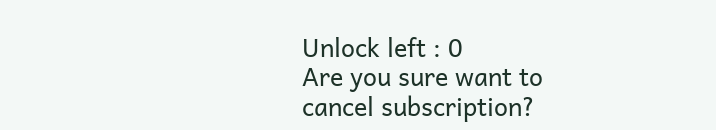Unlock left : 0
Are you sure want to cancel subscription?